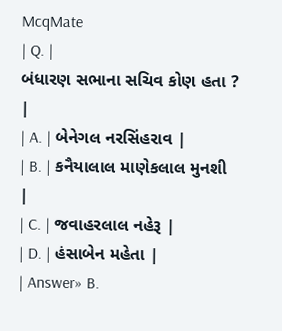McqMate
| Q. |
બંધારણ સભાના સચિવ કોણ હતા ? |
| A. | બેનેગલ નરસિંહરાવ |
| B. | કનૈયાલાલ માણેકલાલ મુનશી |
| C. | જવાહરલાલ નહેરૂ |
| D. | હંસાબેન મહેતા |
| Answer» B.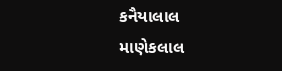કનૈયાલાલ માણેકલાલ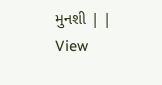મુનશી | |
View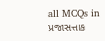all MCQs in
પ્રજાસત્તાક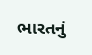ભારતનું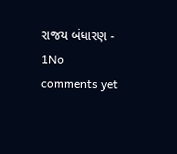રાજય બંધારણ - 1No comments yet